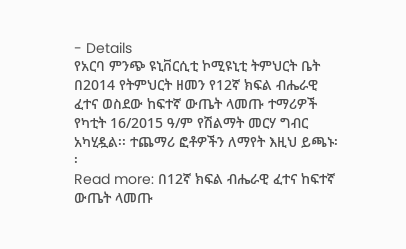- Details
የአርባ ምንጭ ዩኒቨርሲቲ ኮሚዩኒቲ ትምህርት ቤት በ2014 የትምህርት ዘመን የ12ኛ ክፍል ብሔራዊ ፈተና ወስደው ከፍተኛ ውጤት ላመጡ ተማሪዎች የካቲት 16/2015 ዓ/ም የሽልማት መርሃ ግብር አካሂዷል፡፡ ተጨማሪ ፎቶዎችን ለማየት እዚህ ይጫኑ፡፡
Read more: በ12ኛ ክፍል ብሔራዊ ፈተና ከፍተኛ ውጤት ላመጡ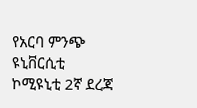የአርባ ምንጭ ዩኒቨርሲቲ ኮሚዩኒቲ 2ኛ ደረጃ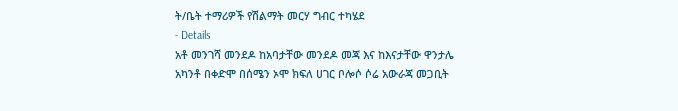ት/ቤት ተማሪዎች የሽልማት መርሃ ግብር ተካሄደ
- Details
አቶ መንገሻ መንደዶ ከአባታቸው መንደዶ መጃ እና ከእናታቸው ዋንታሌ አካንቶ በቀድሞ በሰሜን ኦሞ ክፍለ ሀገር ቦሎሶ ሶሬ አውራጃ መጋቢት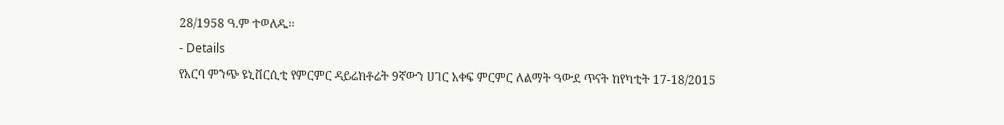28/1958 ዓ.ም ተወለዱ፡፡
- Details
የአርባ ምንጭ ዩኒቨርሲቲ የምርምር ዳይሬክቶሬት 9ኛውን ሀገር አቀፍ ምርምር ለልማት ዓውደ ጥናት ከየካቲት 17-18/2015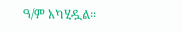ዓ/ም አካሂዷል፡፡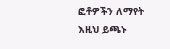ፎቶዎችን ለማየት እዚህ ይጫኑ